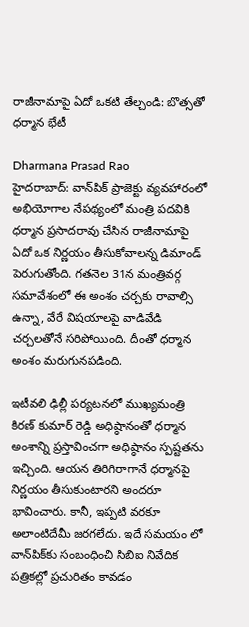రాజీనామాపై ఏదో ఒకటి తేల్చండి: బొత్సతో ధర్మాన భేటీ

Dharmana Prasad Rao
హైదరాబాద్: వాన్‌పిక్ ప్రాజెక్టు వ్యవహారంలో అభియోగాల నేపథ్యంలో మంత్రి పదవికి ధర్మాన ప్రసాదరావు చేసిన రాజీనామాపై ఏదో ఒక నిర్ణయం తీసుకోవాలన్న డిమాండ్ పెరుగుతోంది. గతనెల 31న మంత్రివర్గ సమావేశంలో ఈ అంశం చర్చకు రావాల్సి ఉన్నా, వేరే విషయాలపై వాడివేడి చర్చలతోనే సరిపోయింది. దీంతో ధర్మాన అంశం మరుగునపడింది.

ఇటీవలి ఢిల్లీ పర్యటనలో ముఖ్యమంత్రి కిరణ్ కుమార్ రెడ్డి అధిష్ఠానంతో ధర్మాన అంశాన్ని ప్రస్తావించగా అధిష్ఠానం స్పష్టతను ఇచ్చింది. ఆయన తిరిగిరాగానే ధర్మానపై నిర్ణయం తీసుకుంటారని అందరూ భావించారు. కానీ, ఇప్పటి వరకూ అలాంటిదేమీ జరగలేదు. ఇదే సమయం లో వాన్‌పిక్‌కు సంబంధించి సిబిఐ నివేదిక పత్రికల్లో ప్రచురితం కావడం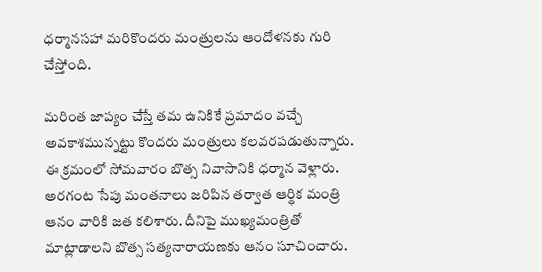ధర్మానసహా మరికొందరు మంత్రులను ఆందోళనకు గురి చేస్తోంది.

మరింత జాప్యం చేస్తే తమ ఉనికికే ప్రమాదం వచ్చే అవకాశమున్నట్టు కొందరు మంత్రులు కలవరపడుతున్నారు. ఈ క్రమంలో సోమవారం బొత్స నివాసానికి ధర్మాన వెళ్లారు. అరగంట సేపు మంతనాలు జరిపిన తర్వాత ఆర్థిక మంత్రి ఆనం వారికి జత కలిశారు. దీనిపై ముఖ్యమంత్రితో మాట్లాడాలని బొత్స సత్యనారాయణకు ఆనం సూచించారు.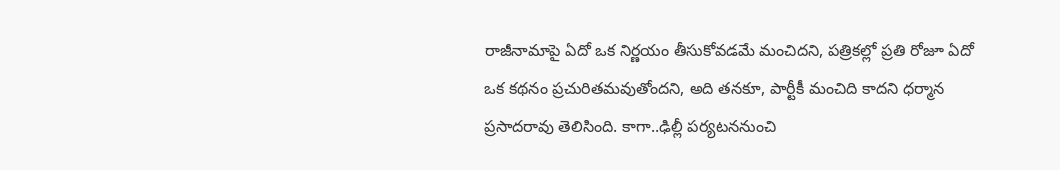రాజీనామాపై ఏదో ఒక నిర్ణయం తీసుకోవడమే మంచిదని, పత్రికల్లో ప్రతి రోజూ ఏదో ఒక కథనం ప్రచురితమవుతోందని, అది తనకూ, పార్టీకీ మంచిది కాదని ధర్మాన ప్రసాదరావు తెలిసింది. కాగా..ఢిల్లీ పర్యటననుంచి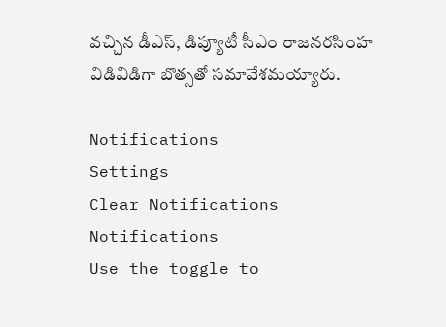వచ్చిన డీఎస్, డిప్యూటీ సీఎం రాజనరసింహ విడివిడిగా బొత్సతో సమావేశమయ్యారు.

Notifications
Settings
Clear Notifications
Notifications
Use the toggle to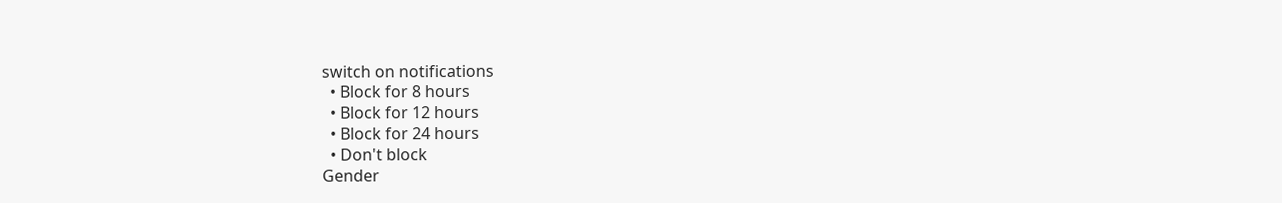switch on notifications
  • Block for 8 hours
  • Block for 12 hours
  • Block for 24 hours
  • Don't block
Gender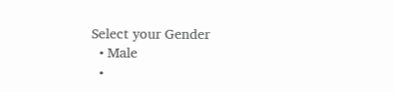Select your Gender
  • Male
  •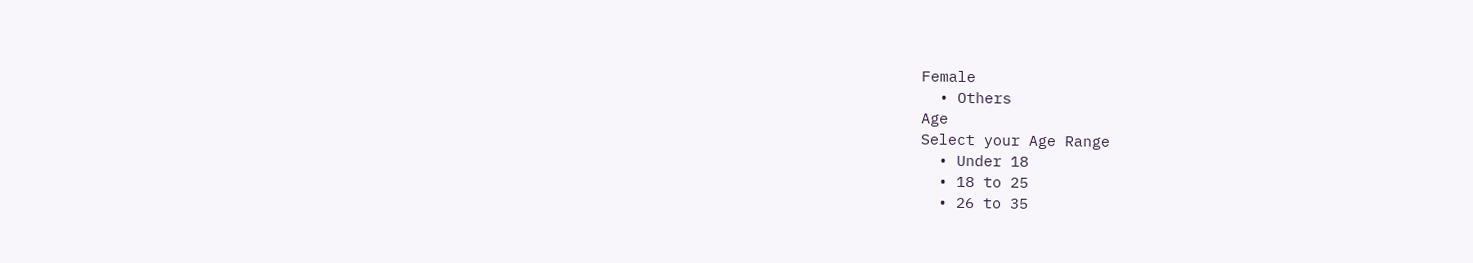Female
  • Others
Age
Select your Age Range
  • Under 18
  • 18 to 25
  • 26 to 35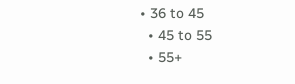• 36 to 45
  • 45 to 55
  • 55+